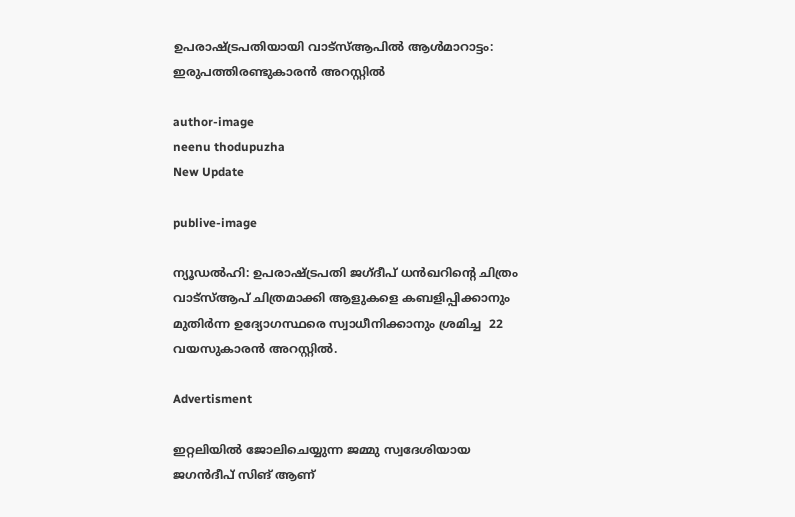ഉപരാഷ്ട്രപതിയായി വാട്‌സ്ആപില്‍ ആള്‍മാറാട്ടം: ഇരുപത്തിരണ്ടുകാരന്‍ അറസ്റ്റില്‍

author-image
neenu thodupuzha
New Update

publive-image

ന്യൂഡല്‍ഹി: ഉപരാഷ്ട്രപതി ജഗ്ദീപ് ധന്‍ഖറിന്റെ ചിത്രം വാട്സ്ആപ് ചിത്രമാക്കി ആളുകളെ കബളിപ്പിക്കാനും മുതിര്‍ന്ന ഉദ്യോഗസ്ഥരെ സ്വാധീനിക്കാനും ശ്രമിച്ച  22 വയസുകാരന്‍ അറസ്റ്റില്‍.

Advertisment

ഇറ്റലിയില്‍ ജോലിചെയ്യുന്ന ജമ്മു സ്വദേശിയായ ജഗന്‍ദീപ് സിങ് ആണ്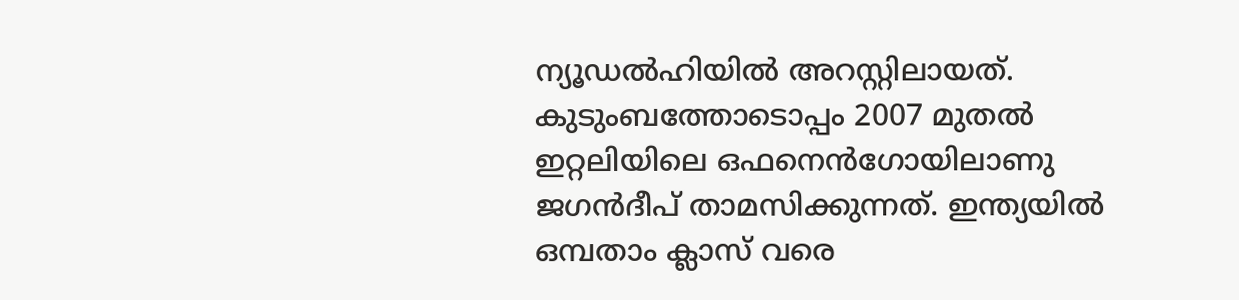ന്യൂഡല്‍ഹിയില്‍ അറസ്റ്റിലായത്.
കുടുംബത്തോടൊപ്പം 2007 മുതല്‍ ഇറ്റലിയിലെ ഒഫനെന്‍ഗോയിലാണു ജഗന്‍ദീപ് താമസിക്കുന്നത്. ഇന്ത്യയില്‍ ഒമ്പതാം ക്ലാസ് വരെ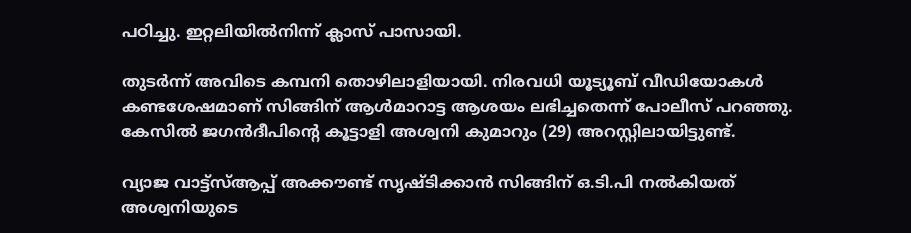പഠിച്ചു. ഇറ്റലിയില്‍നിന്ന് ക്ലാസ് പാസായി.

തുടര്‍ന്ന് അവിടെ കമ്പനി തൊഴിലാളിയായി. നിരവധി യൂട്യൂബ് വീഡിയോകള്‍ കണ്ടശേഷമാണ് സിങ്ങിന് ആള്‍മാറാട്ട ആശയം ലഭിച്ചതെന്ന് പോലീസ് പറഞ്ഞു. കേസില്‍ ജഗന്‍ദീപിന്റെ കൂട്ടാളി അശ്വനി കുമാറും (29) അറസ്റ്റിലായിട്ടുണ്ട്.

വ്യാജ വാട്ട്സ്ആപ്പ് അക്കൗണ്ട് സൃഷ്ടിക്കാന്‍ സിങ്ങിന് ഒ.ടി.പി നല്‍കിയത് അശ്വനിയുടെ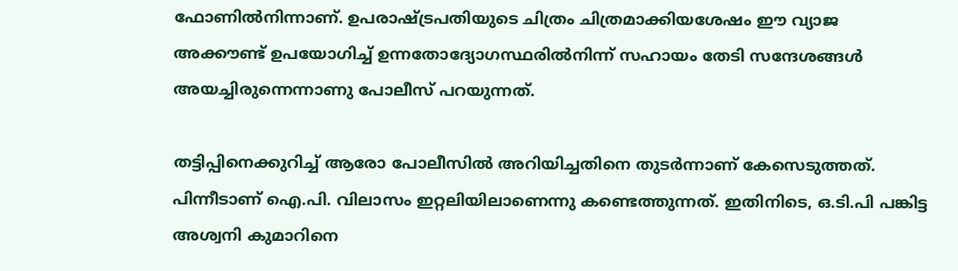ഫോണില്‍നിന്നാണ്. ഉപരാഷ്ട്രപതിയുടെ ചിത്രം ചിത്രമാക്കിയശേഷം ഈ വ്യാജ അക്കൗണ്ട് ഉപയോഗിച്ച് ഉന്നതോദ്യോഗസ്ഥരില്‍നിന്ന് സഹായം തേടി സന്ദേശങ്ങള്‍ അയച്ചിരുന്നെന്നാണു പോലീസ് പറയുന്നത്.

തട്ടിപ്പിനെക്കുറിച്ച് ആരോ പോലീസില്‍ അറിയിച്ചതിനെ തുടര്‍ന്നാണ് കേസെടുത്തത്. പിന്നീടാണ് ഐ.പി. വിലാസം ഇറ്റലിയിലാണെന്നു കണ്ടെത്തുന്നത്. ഇതിനിടെ, ഒ.ടി.പി പങ്കിട്ട അശ്വനി കുമാറിനെ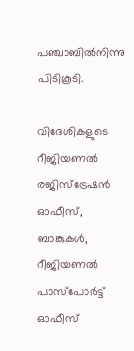പഞ്ചാബില്‍നിന്നു പിടികൂടി.

വിദേശികളുടെ റീജിയണല്‍ രജിസ്ട്രേഷന്‍ ഓഫീസ്, ബാങ്കുകള്‍, റീജിയണല്‍ പാസ്പോര്‍ട്ട് ഓഫീസ്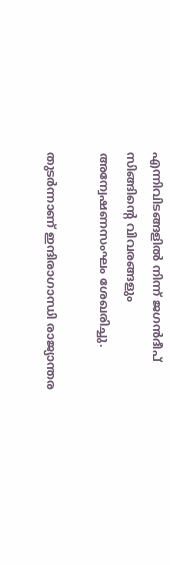എന്നിവിടങ്ങളില്‍ നിന്ന് ജഗന്‍ദീപ് സിങ്ങിന്റെ വിവരങ്ങളും അന്വേഷണസംഘം ശേഖരിച്ചു.

തുടര്‍ന്നാണ് ഇന്ദിരാഗാന്ധി രാജ്യാന്തര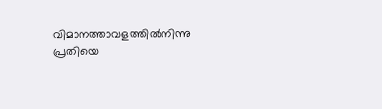വിമാനത്താവളത്തില്‍നിന്നു പ്രതിയെ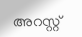അറസ്റ്റ്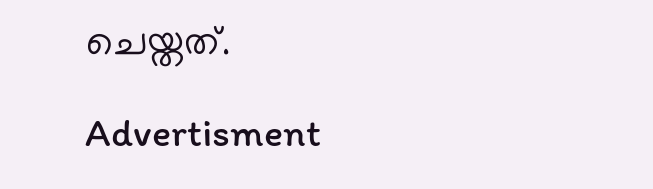ചെയ്തത്.

Advertisment